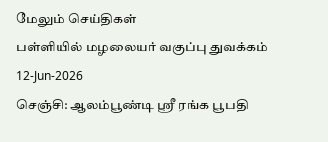மேலும் செய்திகள்
பள்ளியில் மழலையர் வகுப்பு துவக்கம்
12-Jun-2026
செஞ்சி: ஆலம்பூண்டி ஸ்ரீ ரங்க பூபதி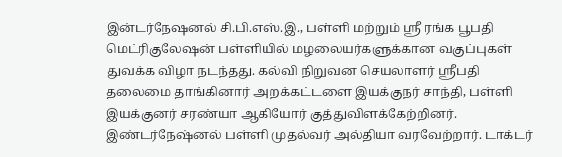இன்டர்நேஷனல் சி.பி.எஸ்.இ., பள்ளி மற்றும் ஸ்ரீ ரங்க பூபதி மெட்ரிகுலேஷன் பள்ளியில் மழலையர்களுக்கான வகுப்புகள் துவக்க விழா நடந்தது. கல்வி நிறுவன செயலாளர் ஸ்ரீபதி தலைமை தாங்கினார் அறக்கட்டளை இயக்குநர் சாந்தி, பள்ளி இயக்குனர் சரண்யா ஆகியோர் குத்துவிளக்கேற்றினர். இண்டர்நேஷ்னல் பள்ளி முதல்வர் அல்தியா வரவேற்றார். டாக்டர்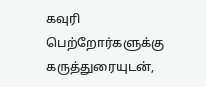கவுரி பெற்றோர்களுக்கு கருத்துரையுடன்,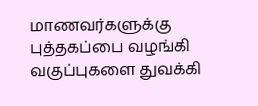மாணவர்களுக்கு புத்தகப்பை வழங்கி வகுப்புகளை துவக்கி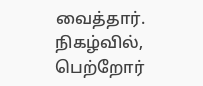வைத்தார். நிகழ்வில், பெற்றோர்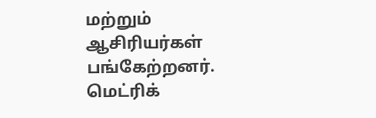மற்றும் ஆசிரியர்கள் பங்கேற்றனர். மெட்ரிக்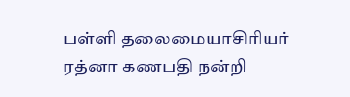பள்ளி தலைமையாசிரியர் ரத்னா கணபதி நன்றி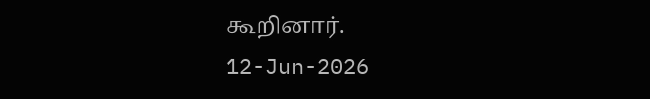கூறினார்.
12-Jun-2026